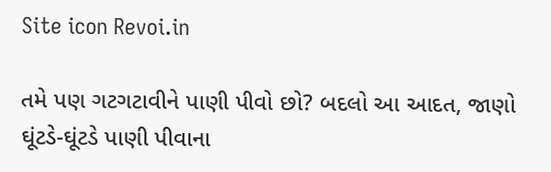Site icon Revoi.in

તમે પણ ગટગટાવીને પાણી પીવો છો? બદલો આ આદત, જાણો ઘૂંટડે-ઘૂંટડે પાણી પીવાના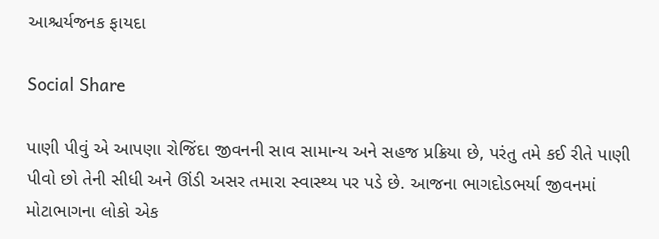આશ્ચર્યજનક ફાયદા

Social Share

પાણી પીવું એ આપણા રોજિંદા જીવનની સાવ સામાન્ય અને સહજ પ્રક્રિયા છે, પરંતુ તમે કઈ રીતે પાણી પીવો છો તેની સીધી અને ઊંડી અસર તમારા સ્વાસ્થ્ય પર પડે છે. આજના ભાગદોડભર્યા જીવનમાં મોટાભાગના લોકો એક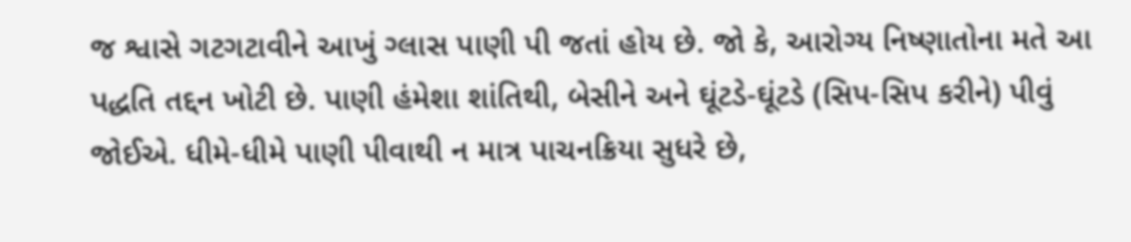જ શ્વાસે ગટગટાવીને આખું ગ્લાસ પાણી પી જતાં હોય છે. જો કે, આરોગ્ય નિષ્ણાતોના મતે આ પદ્ધતિ તદ્દન ખોટી છે. પાણી હંમેશા શાંતિથી, બેસીને અને ઘૂંટડે-ઘૂંટડે (સિપ-સિપ કરીને) પીવું જોઈએ. ધીમે-ધીમે પાણી પીવાથી ન માત્ર પાચનક્રિયા સુધરે છે,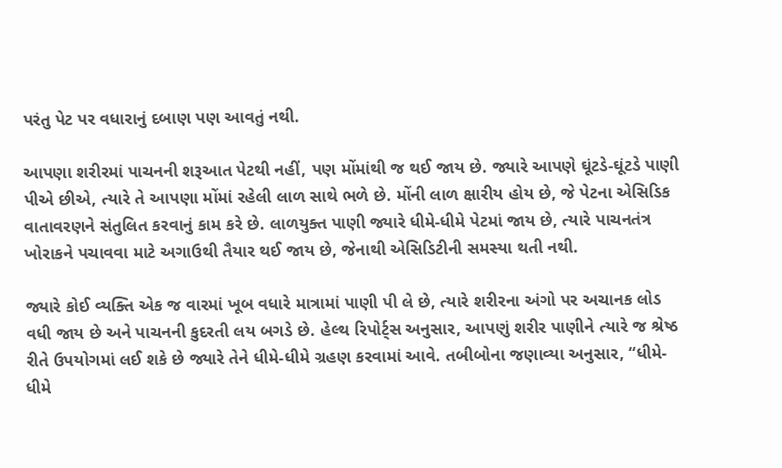પરંતુ પેટ પર વધારાનું દબાણ પણ આવતું નથી.

આપણા શરીરમાં પાચનની શરૂઆત પેટથી નહીં, પણ મોંમાંથી જ થઈ જાય છે. જ્યારે આપણે ઘૂંટડે-ઘૂંટડે પાણી પીએ છીએ, ત્યારે તે આપણા મોંમાં રહેલી લાળ સાથે ભળે છે. મોંની લાળ ક્ષારીય હોય છે, જે પેટના એસિડિક વાતાવરણને સંતુલિત કરવાનું કામ કરે છે. લાળયુક્ત પાણી જ્યારે ધીમે-ધીમે પેટમાં જાય છે, ત્યારે પાચનતંત્ર ખોરાકને પચાવવા માટે અગાઉથી તૈયાર થઈ જાય છે, જેનાથી એસિડિટીની સમસ્યા થતી નથી.

જ્યારે કોઈ વ્યક્તિ એક જ વારમાં ખૂબ વધારે માત્રામાં પાણી પી લે છે, ત્યારે શરીરના અંગો પર અચાનક લોડ વધી જાય છે અને પાચનની કુદરતી લય બગડે છે. હેલ્થ રિપોર્ટ્સ અનુસાર, આપણું શરીર પાણીને ત્યારે જ શ્રેષ્ઠ રીતે ઉપયોગમાં લઈ શકે છે જ્યારે તેને ધીમે-ધીમે ગ્રહણ કરવામાં આવે. તબીબોના જણાવ્યા અનુસાર, “ધીમે-ધીમે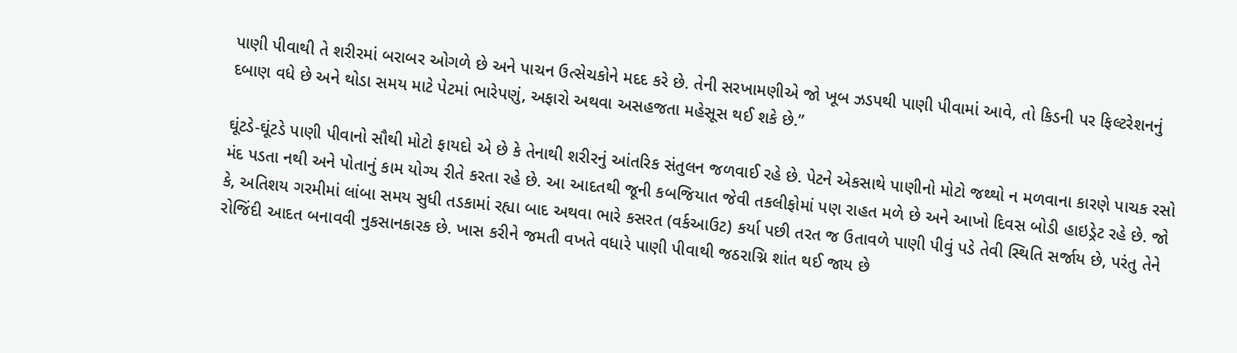પાણી પીવાથી તે શરીરમાં બરાબર ઓગળે છે અને પાચન ઉત્સેચકોને મદદ કરે છે. તેની સરખામણીએ જો ખૂબ ઝડપથી પાણી પીવામાં આવે, તો કિડની પર ફિલ્ટરેશનનું દબાણ વધે છે અને થોડા સમય માટે પેટમાં ભારેપણું, અફારો અથવા અસહજતા મહેસૂસ થઈ શકે છે.”

ઘૂંટડે-ઘૂંટડે પાણી પીવાનો સૌથી મોટો ફાયદો એ છે કે તેનાથી શરીરનું આંતરિક સંતુલન જળવાઈ રહે છે. પેટને એકસાથે પાણીનો મોટો જથ્થો ન મળવાના કારણે પાચક રસો મંદ પડતા નથી અને પોતાનું કામ યોગ્ય રીતે કરતા રહે છે. આ આદતથી જૂની કબજિયાત જેવી તકલીફોમાં પણ રાહત મળે છે અને આખો દિવસ બોડી હાઇડ્રેટ રહે છે. જો કે, અતિશય ગરમીમાં લાંબા સમય સુધી તડકામાં રહ્યા બાદ અથવા ભારે કસરત (વર્કઆઉટ) કર્યા પછી તરત જ ઉતાવળે પાણી પીવું પડે તેવી સ્થિતિ સર્જાય છે, પરંતુ તેને રોજિંદી આદત બનાવવી નુકસાનકારક છે. ખાસ કરીને જમતી વખતે વધારે પાણી પીવાથી જઠરાગ્નિ શાંત થઈ જાય છે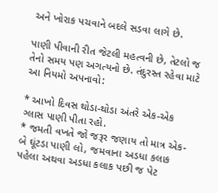અને ખોરાક પચવાને બદલે સડવા લાગે છે.

પાણી પીવાની રીત જેટલી મહત્વની છે, તેટલો જ તેનો સમય પણ અગત્યનો છે. તંદુરસ્ત રહેવા માટે આ નિયમો અપનાવો:

* આખો દિવસ થોડા-થોડા અંતરે એક-એક ગ્લાસ પાણી પીતા રહો.
* જમતી વખતે જો જરૂર જણાય તો માત્ર એક-બે ઘૂંટડા પાણી લો, જમવાના અડધા કલાક પહેલા અથવા અડધા કલાક પછી જ પેટ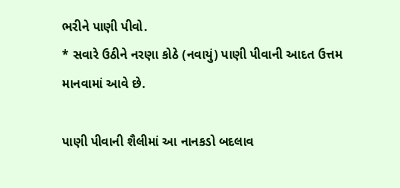ભરીને પાણી પીવો.
* સવારે ઉઠીને નરણા કોઠે (નવાયું) પાણી પીવાની આદત ઉત્તમ માનવામાં આવે છે.

પાણી પીવાની શૈલીમાં આ નાનકડો બદલાવ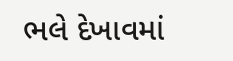ભલે દેખાવમાં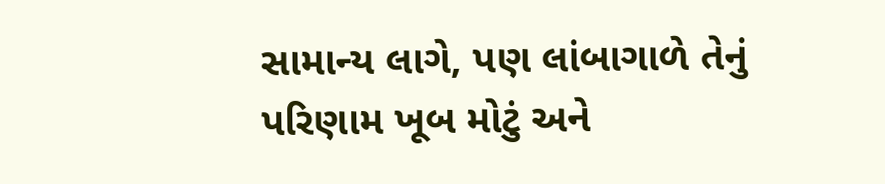સામાન્ય લાગે, પણ લાંબાગાળે તેનું પરિણામ ખૂબ મોટું અને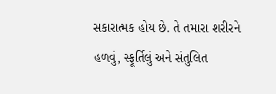સકારાત્મક હોય છે. તે તમારા શરીરને હળવું, સ્ફૂર્તિલું અને સંતુલિત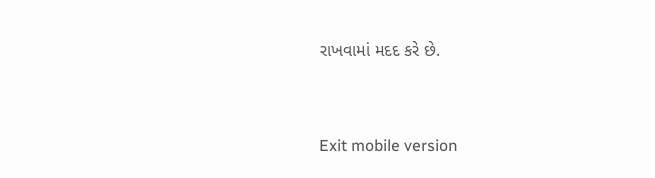રાખવામાં મદદ કરે છે.



Exit mobile version